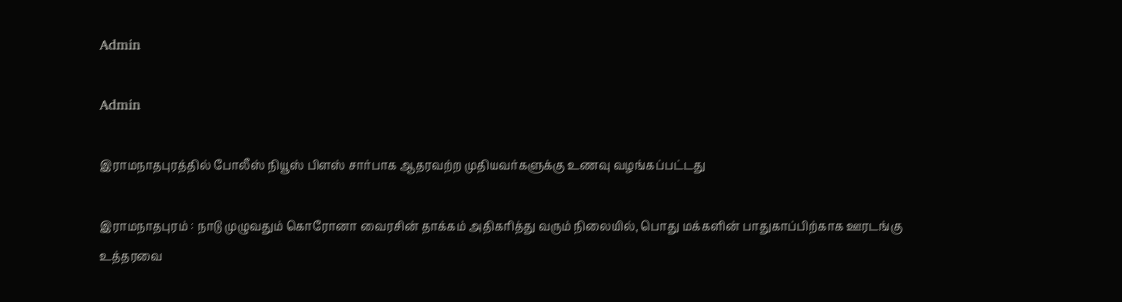Admin

Admin

இராமநாதபுரத்தில் போலீஸ் நியூஸ் பிளஸ் சார்பாக ஆதரவற்ற முதியவர்களுக்கு உணவு வழங்கப்பட்டது

இராமநாதபுரம் : நாடு முழுவதும் கொரோனா வைரசின் தாக்கம் அதிகரித்து வரும் நிலையில், பொது மக்களின் பாதுகாப்பிற்காக ஊரடங்கு உத்தரவை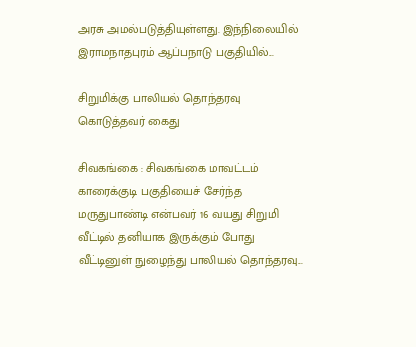அரசு அமல்படுத்தியுள்ளது. இந்நிலையில் இராமநாதபுரம் ஆப்பநாடு பகுதியில்...

சிறுமிக்கு பாலியல் தொந்தரவு கொடுத்தவர் கைது

சிவகங்கை : சிவகங்கை மாவட்டம் காரைக்குடி பகுதியைச் சேர்ந்த மருதுபாண்டி என்பவர் 16 வயது சிறுமி வீட்டில் தனியாக இருக்கும் போது வீட்டினுள் நுழைந்து பாலியல் தொந்தரவு...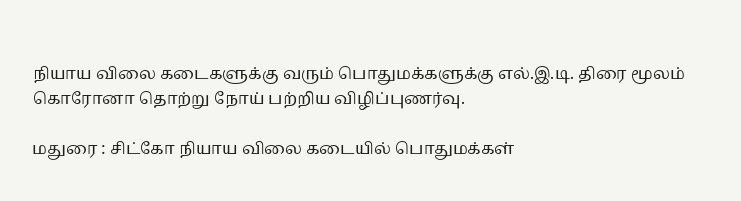நியாய விலை கடைகளுக்கு வரும் பொதுமக்களுக்கு எல்.இ.டி. திரை மூலம் கொரோனா தொற்று நோய் பற்றிய விழிப்புணர்வு.

மதுரை : சிட்கோ நியாய விலை கடையில் பொதுமக்கள்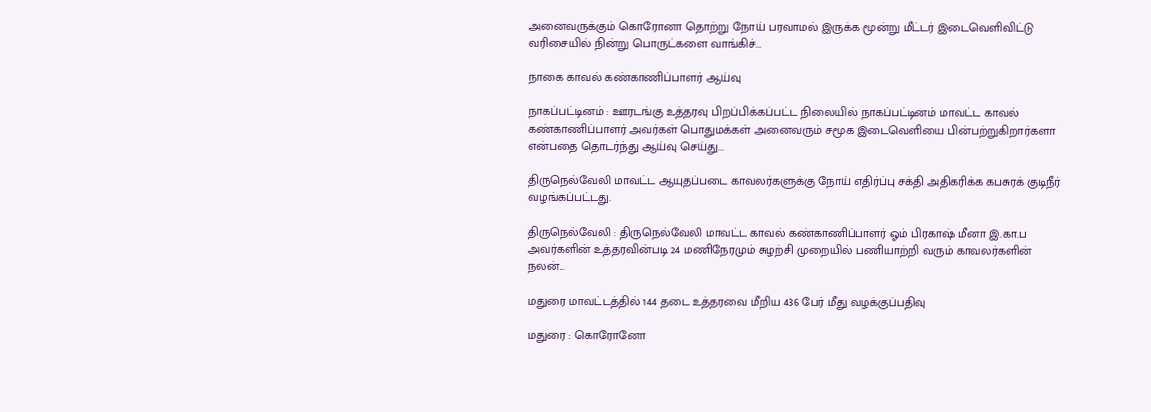அனைவருக்கும் கொரோனா தொற்று நோய் பரவாமல் இருக்க மூன்று மீட்டர் இடைவெளிவிட்டு வரிசையில் நின்று பொருட்களை வாங்கிச்...

நாகை காவல் கண்காணிப்பாளர் ஆய்வு

நாகப்பட்டினம் : ஊரடங்கு உத்தரவு பிறப்பிக்கப்பட்ட நிலையில் நாகப்பட்டினம் மாவட்ட காவல் கண்காணிப்பாளர் அவர்கள் பொதுமக்கள் அனைவரும் சமூக இடைவெளியை பின்பற்றுகிறார்களா என்பதை தொடர்ந்து ஆய்வு செய்து...

திருநெல்வேலி மாவட்ட ஆயுதப்படை காவலர்களுக்கு நோய் எதிர்ப்பு சக்தி அதிகரிக்க கபசுரக் குடிநீர் வழங்கப்பட்டது.

திருநெல்வேலி : திருநெல்வேலி மாவட்ட காவல் கண்காணிப்பாளர் ஓம் பிரகாஷ் மீனா இ.கா.ப அவர்களின் உத்தரவின்படி 24 மணிநேரமும் சுழற்சி முறையில் பணியாற்றி வரும் காவலர்களின் நலன்...

மதுரை மாவட்டத்தில் 144 தடை உத்தரவை மீறிய 436 பேர் மீது வழக்குப்பதிவு

மதுரை : கொரோனோ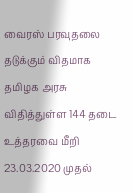வைரஸ் பரவுதலை தடுக்கும் விதமாக தமிழக அரசு விதித்துள்ள 144 தடை உத்தரவை மீறி 23.03.2020 முதல்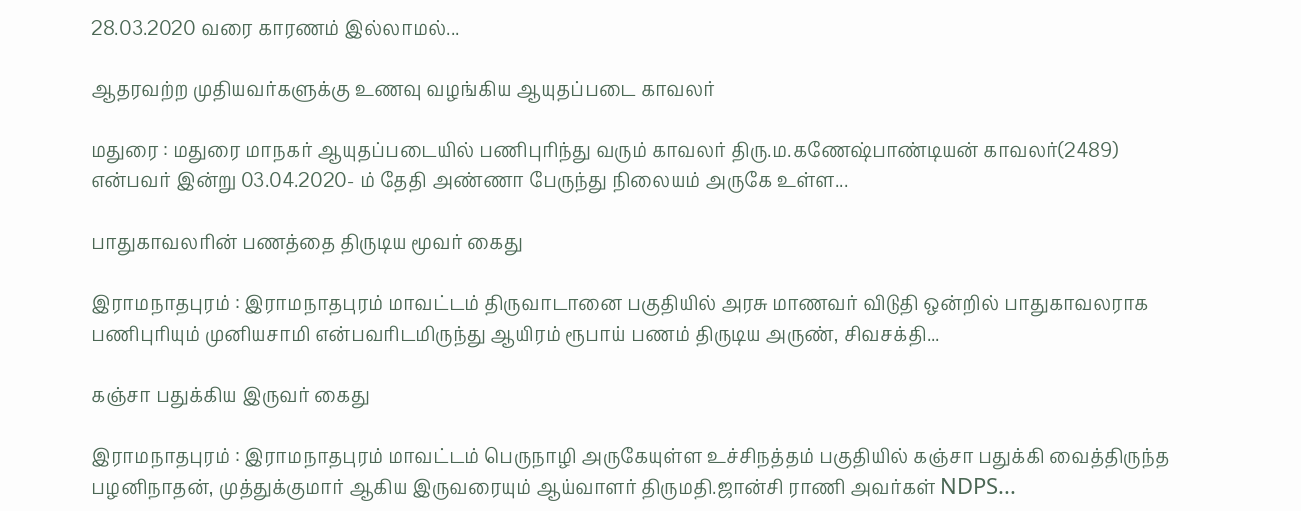28.03.2020 வரை காரணம் இல்லாமல்...

ஆதரவற்ற முதியவர்களுக்கு உணவு வழங்கிய ஆயுதப்படை காவலர்

மதுரை : மதுரை மாநகர் ஆயுதப்படையில் பணிபுரிந்து வரும் காவலர் திரு.ம.கணேஷ்பாண்டியன் காவலர்(2489) என்பவர் இன்று 03.04.2020- ம் தேதி அண்ணா பேருந்து நிலையம் அருகே உள்ள...

பாதுகாவலரின் பணத்தை திருடிய மூவர் கைது

இராமநாதபுரம் : இராமநாதபுரம் மாவட்டம் திருவாடானை பகுதியில் அரசு மாணவர் விடுதி ஒன்றில் பாதுகாவலராக பணிபுரியும் முனியசாமி என்பவரிடமிருந்து ஆயிரம் ரூபாய் பணம் திருடிய அருண், சிவசக்தி...

கஞ்சா பதுக்கிய இருவர் கைது

இராமநாதபுரம் : இராமநாதபுரம் மாவட்டம் பெருநாழி அருகேயுள்ள உச்சிநத்தம் பகுதியில் கஞ்சா பதுக்கி வைத்திருந்த பழனிநாதன், முத்துக்குமார் ஆகிய இருவரையும் ஆய்வாளர் திருமதி.ஜான்சி ராணி அவர்கள் NDPS...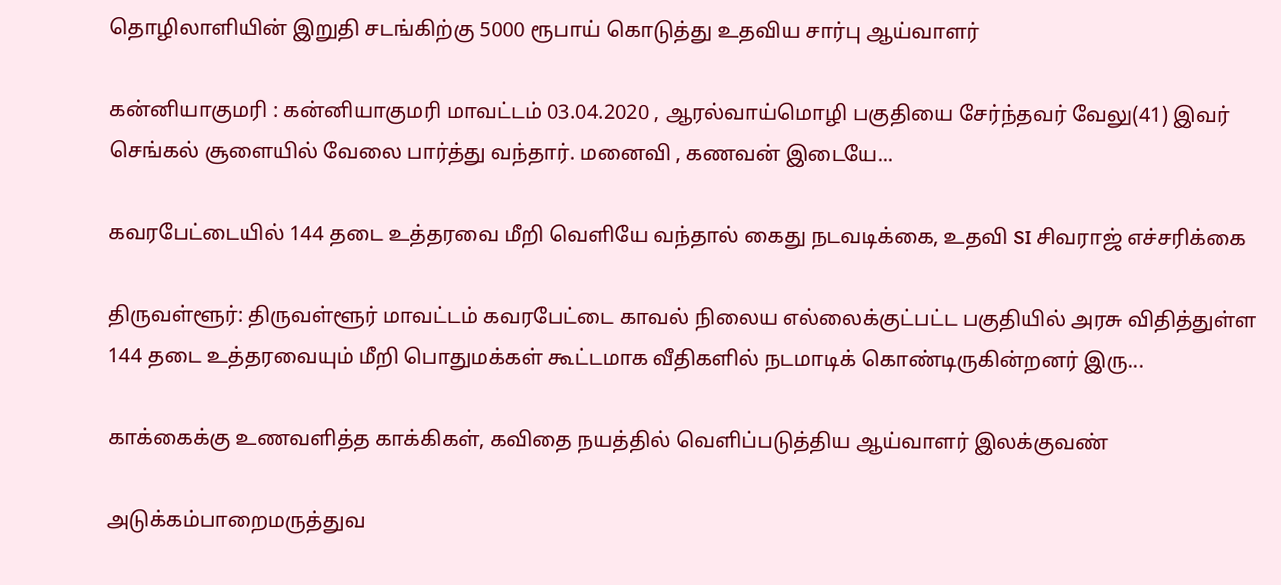தொழிலாளியின் இறுதி சடங்கிற்கு 5000 ரூபாய் கொடுத்து உதவிய சார்பு ஆய்வாளர்

கன்னியாகுமரி : கன்னியாகுமரி மாவட்டம் 03.04.2020 , ஆரல்வாய்மொழி பகுதியை சேர்ந்தவர் வேலு(41) இவர் செங்கல் சூளையில் வேலை பார்த்து வந்தார். மனைவி , கணவன் இடையே...

கவரபேட்டையில் 144 தடை உத்தரவை மீறி வெளியே வந்தால் கைது நடவடிக்கை, உதவி SI சிவராஜ் எச்சரிக்கை

திருவள்ளூர்: திருவள்ளூர் மாவட்டம் கவரபேட்டை காவல் நிலைய எல்லைக்குட்பட்ட பகுதியில் அரசு விதித்துள்ள 144 தடை உத்தரவையும் மீறி பொதுமக்கள் கூட்டமாக வீதிகளில் நடமாடிக் கொண்டிருகின்றனர் இரு...

காக்கைக்கு உணவளித்த காக்கிகள், கவிதை நயத்தில் வெளிப்படுத்திய ஆய்வாளர் இலக்குவண்

அடுக்கம்பாறைமருத்துவ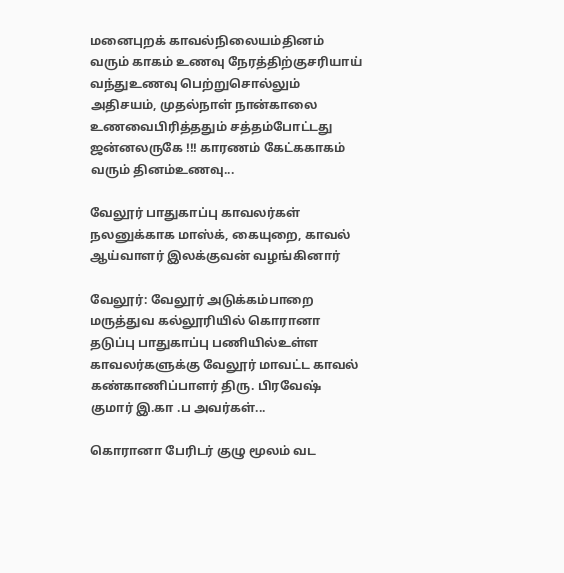மனைபுறக் காவல்நிலையம்தினம் வரும் காகம் உணவு நேரத்திற்குசரியாய் வந்துஉணவு பெற்றுசொல்லும் அதிசயம், முதல்நாள் நான்காலை உணவைபிரித்ததும் சத்தம்போட்டது ஜன்னலருகே !!! காரணம் கேட்ககாகம் வரும் தினம்உணவு...

வேலூர் பாதுகாப்பு காவலர்கள் நலனுக்காக மாஸ்க், கையுறை, காவல் ஆய்வாளர் இலக்குவன் வழங்கினார்

வேலூர்: வேலூர் அடுக்கம்பாறை மருத்துவ கல்லூரியில் கொரானா தடுப்பு பாதுகாப்பு பணியில்உள்ள காவலர்களுக்கு வேலூர் மாவட்ட காவல் கண்காணிப்பாளர் திரு. பிரவேஷ் குமார் இ.கா .ப அவர்கள்...

கொரானா பேரிடர் குழு மூலம் வட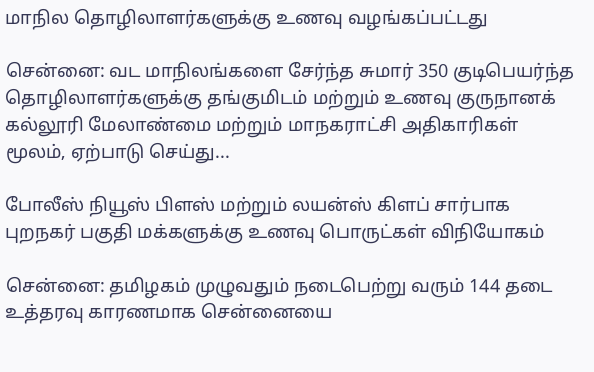மாநில தொழிலாளர்களுக்கு உணவு வழங்கப்பட்டது

சென்னை: வட மாநிலங்களை சேர்ந்த சுமார் 350 குடிபெயர்ந்த தொழிலாளர்களுக்கு தங்குமிடம் மற்றும் உணவு குருநானக் கல்லூரி மேலாண்மை மற்றும் மாநகராட்சி அதிகாரிகள் மூலம், ஏற்பாடு செய்து...

போலீஸ் நியூஸ் பிளஸ் மற்றும் லயன்ஸ் கிளப் சார்பாக புறநகர் பகுதி மக்களுக்கு உணவு பொருட்கள் விநியோகம்

சென்னை: தமிழகம் முழுவதும் நடைபெற்று வரும் 144 தடை உத்தரவு காரணமாக சென்னையை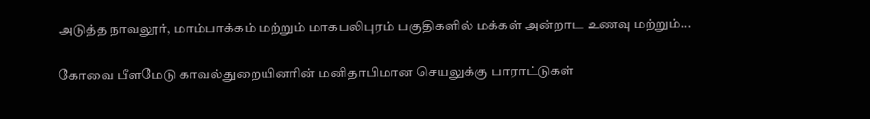அடுத்த நாவலூர், மாம்பாக்கம் மற்றும் மாகபலிபுரம் பகுதிகளில் மக்கள் அன்றாட உணவு மற்றும்...

கோவை பீளமேடு காவல்துறையினரின் மனிதாபிமான செயலுக்கு பாராட்டுகள்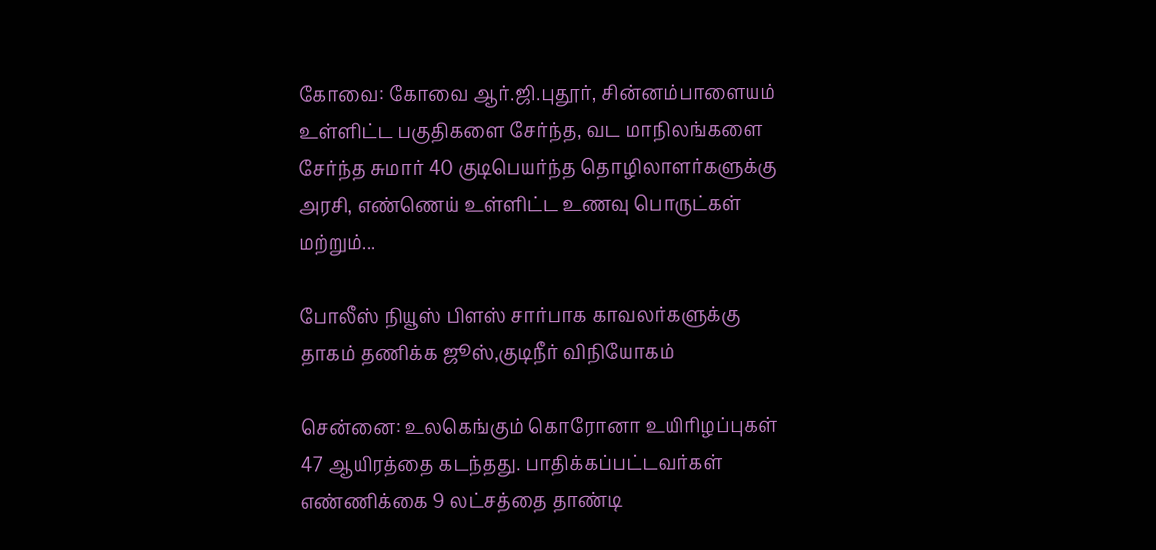கோவை: கோவை ஆர்.ஜி.புதூர், சின்னம்பாளையம் உள்ளிட்ட பகுதிகளை சேர்ந்த, வட மாநிலங்களை சேர்ந்த சுமார் 40 குடிபெயர்ந்த தொழிலாளர்களுக்கு அரசி, எண்ணெய் உள்ளிட்ட உணவு பொருட்கள் மற்றும்...

போலீஸ் நியூஸ் பிளஸ் சார்பாக காவலர்களுக்கு தாகம் தணிக்க ஜூஸ்,குடிநீர் விநியோகம்

சென்னை: உலகெங்கும் கொரோனா உயிரிழப்புகள் 47 ஆயிரத்தை கடந்தது. பாதிக்கப்பட்டவர்கள் எண்ணிக்கை 9 லட்சத்தை தாண்டி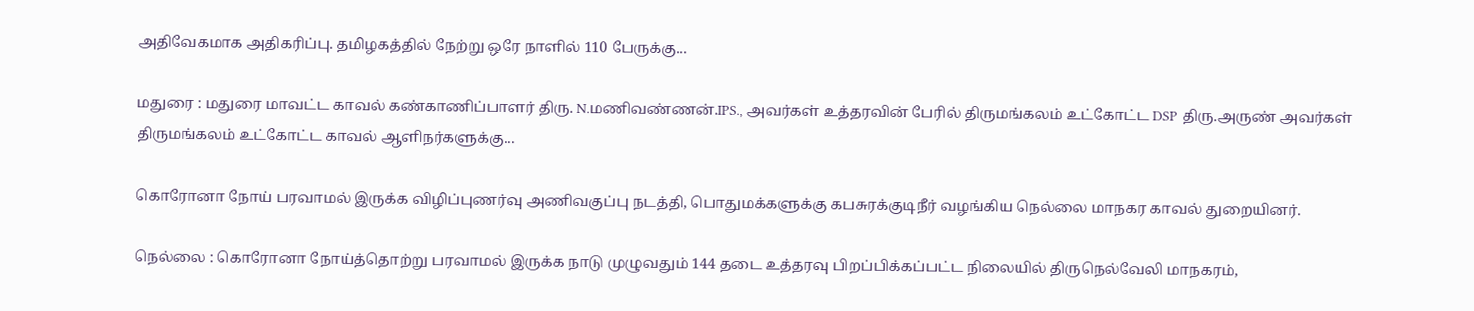அதிவேகமாக அதிகரிப்பு. தமிழகத்தில் நேற்று ஒரே நாளில் 110 பேருக்கு...

மதுரை : மதுரை மாவட்ட காவல் கண்காணிப்பாளர் திரு. N.மணிவண்ணன்.IPS., அவர்கள் உத்தரவின் பேரில் திருமங்கலம் உட்கோட்ட DSP திரு.அருண் அவர்கள் திருமங்கலம் உட்கோட்ட காவல் ஆளிநர்களுக்கு...

கொரோனா நோய் பரவாமல் இருக்க விழிப்புணர்வு அணிவகுப்பு நடத்தி, பொதுமக்களுக்கு கபசுரக்குடிநீர் வழங்கிய நெல்லை மாநகர காவல் துறையினர்.

நெல்லை : கொரோனா நோய்த்தொற்று பரவாமல் இருக்க நாடு முழுவதும் 144 தடை உத்தரவு பிறப்பிக்கப்பட்ட நிலையில் திருநெல்வேலி மாநகரம்,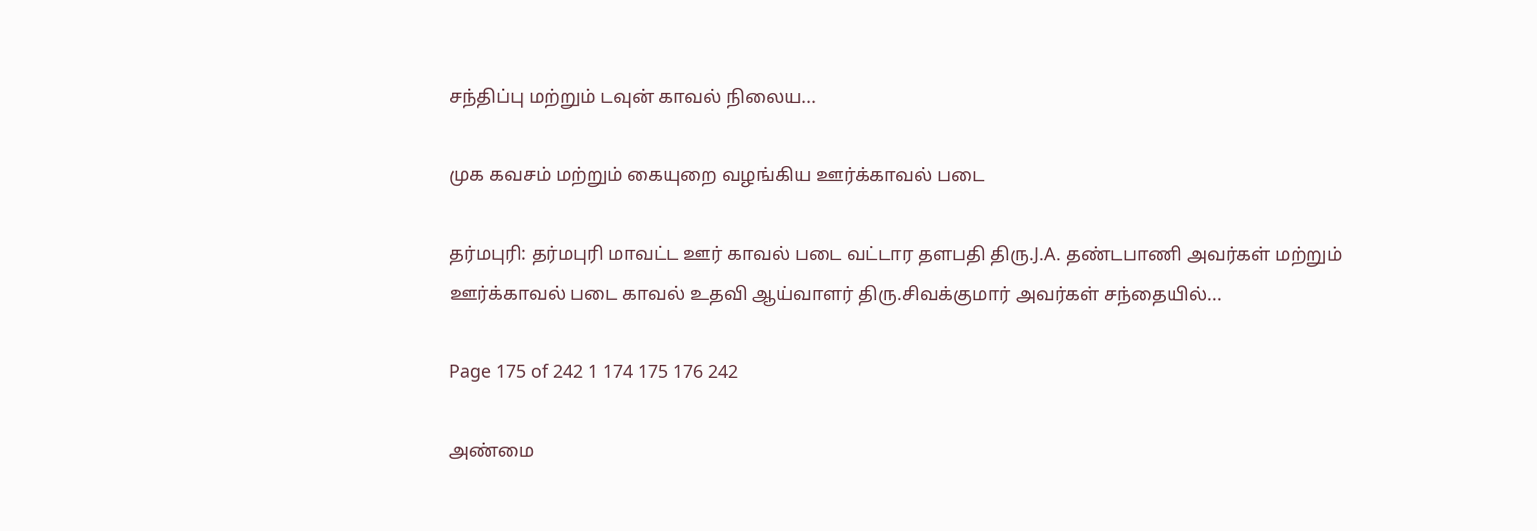சந்திப்பு மற்றும் டவுன் காவல் நிலைய...

முக கவசம் மற்றும் கையுறை வழங்கிய ஊர்க்காவல் படை

தர்மபுரி: தர்மபுரி மாவட்ட ஊர் காவல் படை வட்டார தளபதி திரு.J.A. தண்டபாணி அவர்கள் மற்றும் ஊர்க்காவல் படை காவல் உதவி ஆய்வாளர் திரு.சிவக்குமார் அவர்கள் சந்தையில்...

Page 175 of 242 1 174 175 176 242

அண்மை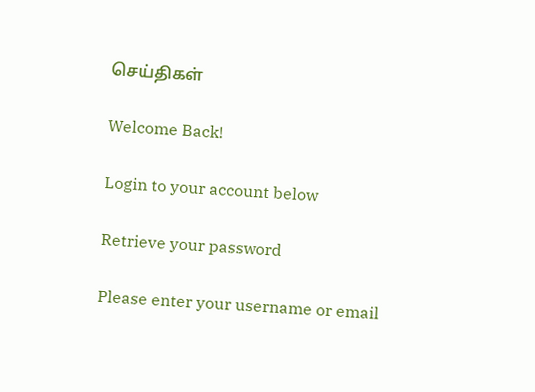செய்திகள்

Welcome Back!

Login to your account below

Retrieve your password

Please enter your username or email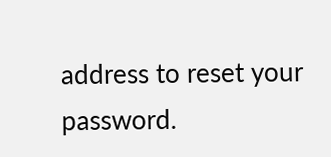address to reset your password.